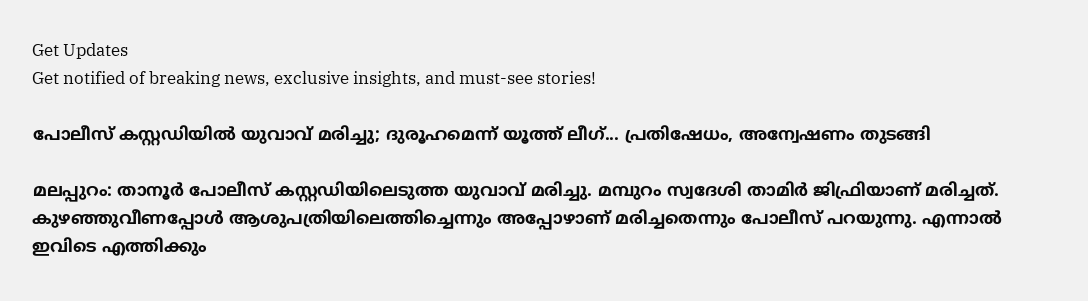Get Updates
Get notified of breaking news, exclusive insights, and must-see stories!

പോലീസ് കസ്റ്റഡിയില്‍ യുവാവ് മരിച്ചു; ദുരൂഹമെന്ന് യൂത്ത് ലീഗ്... പ്രതിഷേധം, അന്വേഷണം തുടങ്ങി

മലപ്പുറം: താനൂര്‍ പോലീസ് കസ്റ്റഡിയിലെടുത്ത യുവാവ് മരിച്ചു. മമ്പുറം സ്വദേശി താമിര്‍ ജിഫ്രിയാണ് മരിച്ചത്. കുഴഞ്ഞുവീണപ്പോള്‍ ആശുപത്രിയിലെത്തിച്ചെന്നും അപ്പോഴാണ് മരിച്ചതെന്നും പോലീസ് പറയുന്നു. എന്നാല്‍ ഇവിടെ എത്തിക്കും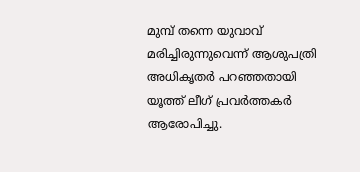മുമ്പ് തന്നെ യുവാവ് മരിച്ചിരുന്നുവെന്ന് ആശുപത്രി അധികൃതര്‍ പറഞ്ഞതായി യൂത്ത് ലീഗ് പ്രവര്‍ത്തകര്‍ ആരോപിച്ചു.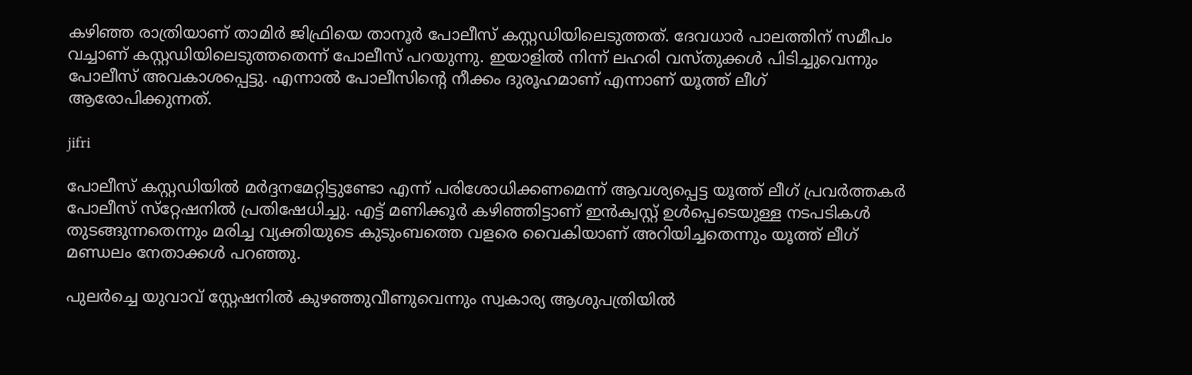കഴിഞ്ഞ രാത്രിയാണ് താമിര്‍ ജിഫ്രിയെ താനൂര്‍ പോലീസ് കസ്റ്റഡിയിലെടുത്തത്. ദേവധാര്‍ പാലത്തിന് സമീപം വച്ചാണ് കസ്റ്റഡിയിലെടുത്തതെന്ന് പോലീസ് പറയുന്നു. ഇയാളില്‍ നിന്ന് ലഹരി വസ്തുക്കള്‍ പിടിച്ചുവെന്നും പോലീസ് അവകാശപ്പെട്ടു. എന്നാല്‍ പോലീസിന്റെ നീക്കം ദുരൂഹമാണ് എന്നാണ് യൂത്ത് ലീഗ് ആരോപിക്കുന്നത്.

jifri

പോലീസ് കസ്റ്റഡിയില്‍ മര്‍ദ്ദനമേറ്റിട്ടുണ്ടോ എന്ന് പരിശോധിക്കണമെന്ന് ആവശ്യപ്പെട്ട യൂത്ത് ലീഗ് പ്രവര്‍ത്തകര്‍ പോലീസ് സ്‌റ്റേഷനില്‍ പ്രതിഷേധിച്ചു. എട്ട് മണിക്കൂര്‍ കഴിഞ്ഞിട്ടാണ് ഇന്‍ക്വസ്റ്റ് ഉള്‍പ്പെടെയുള്ള നടപടികള്‍ തുടങ്ങുന്നതെന്നും മരിച്ച വ്യക്തിയുടെ കുടുംബത്തെ വളരെ വൈകിയാണ് അറിയിച്ചതെന്നും യൂത്ത് ലീഗ് മണ്ഡലം നേതാക്കള്‍ പറഞ്ഞു.

പുലര്‍ച്ചെ യുവാവ് സ്റ്റേഷനില്‍ കുഴഞ്ഞുവീണുവെന്നും സ്വകാര്യ ആശുപത്രിയില്‍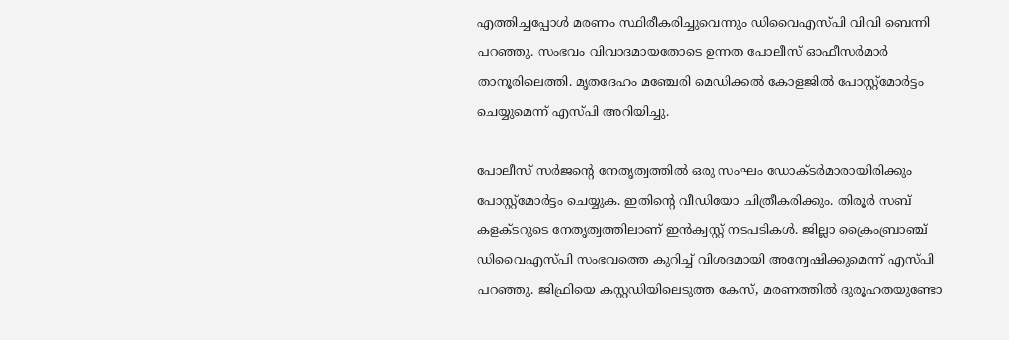എത്തിച്ചപ്പോള്‍ മരണം സ്ഥിരീകരിച്ചുവെന്നും ഡിവൈഎസ്പി വിവി ബെന്നി പറഞ്ഞു. സംഭവം വിവാദമായതോടെ ഉന്നത പോലീസ് ഓഫീസര്‍മാര്‍ താനൂരിലെത്തി. മൃതദേഹം മഞ്ചേരി മെഡിക്കല്‍ കോളജില്‍ പോസ്റ്റ്‌മോര്‍ട്ടം ചെയ്യുമെന്ന് എസ്പി അറിയിച്ചു.

പോലീസ് സര്‍ജന്റെ നേതൃത്വത്തില്‍ ഒരു സംഘം ഡോക്ടര്‍മാരായിരിക്കും പോസ്റ്റ്‌മോര്‍ട്ടം ചെയ്യുക. ഇതിന്റെ വീഡിയോ ചിത്രീകരിക്കും. തിരൂര്‍ സബ് കളക്ടറുടെ നേതൃത്വത്തിലാണ് ഇന്‍ക്വസ്റ്റ് നടപടികള്‍. ജില്ലാ ക്രൈംബ്രാഞ്ച് ഡിവൈഎസ്പി സംഭവത്തെ കുറിച്ച് വിശദമായി അന്വേഷിക്കുമെന്ന് എസ്പി പറഞ്ഞു. ജിഫ്രിയെ കസ്റ്റഡിയിലെടുത്ത കേസ്, മരണത്തില്‍ ദുരൂഹതയുണ്ടോ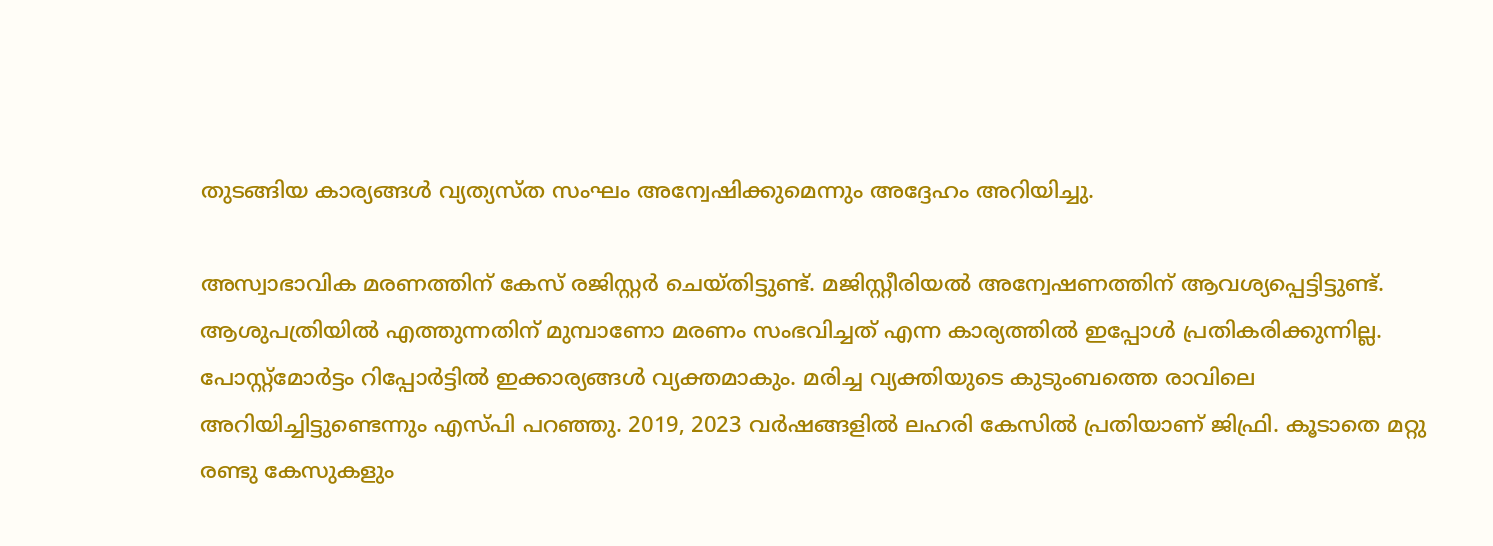തുടങ്ങിയ കാര്യങ്ങള്‍ വ്യത്യസ്ത സംഘം അന്വേഷിക്കുമെന്നും അദ്ദേഹം അറിയിച്ചു.

അസ്വാഭാവിക മരണത്തിന് കേസ് രജിസ്റ്റര്‍ ചെയ്തിട്ടുണ്ട്. മജിസ്റ്റീരിയല്‍ അന്വേഷണത്തിന് ആവശ്യപ്പെട്ടിട്ടുണ്ട്. ആശുപത്രിയില്‍ എത്തുന്നതിന് മുമ്പാണോ മരണം സംഭവിച്ചത് എന്ന കാര്യത്തില്‍ ഇപ്പോള്‍ പ്രതികരിക്കുന്നില്ല. പോസ്റ്റ്‌മോര്‍ട്ടം റിപ്പോര്‍ട്ടില്‍ ഇക്കാര്യങ്ങള്‍ വ്യക്തമാകും. മരിച്ച വ്യക്തിയുടെ കുടുംബത്തെ രാവിലെ അറിയിച്ചിട്ടുണ്ടെന്നും എസ്പി പറഞ്ഞു. 2019, 2023 വര്‍ഷങ്ങളില്‍ ലഹരി കേസില്‍ പ്രതിയാണ് ജിഫ്രി. കൂടാതെ മറ്റു രണ്ടു കേസുകളും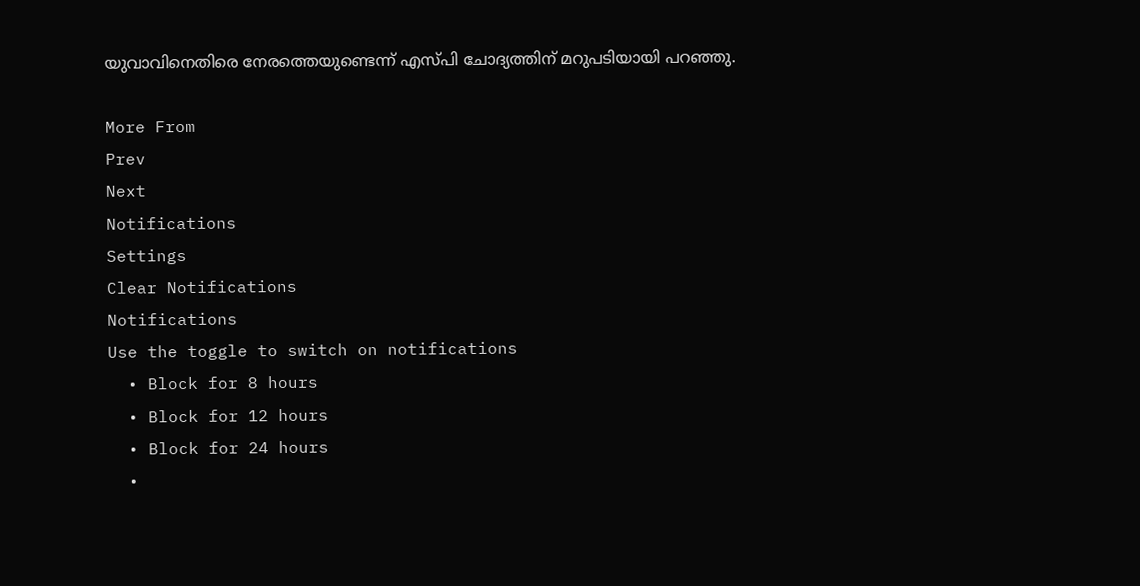യുവാവിനെതിരെ നേരത്തെയുണ്ടെന്ന് എസ്പി ചോദ്യത്തിന് മറുപടിയായി പറഞ്ഞു.

More From
Prev
Next
Notifications
Settings
Clear Notifications
Notifications
Use the toggle to switch on notifications
  • Block for 8 hours
  • Block for 12 hours
  • Block for 24 hours
  •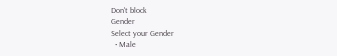Don't block
Gender
Select your Gender
  • Male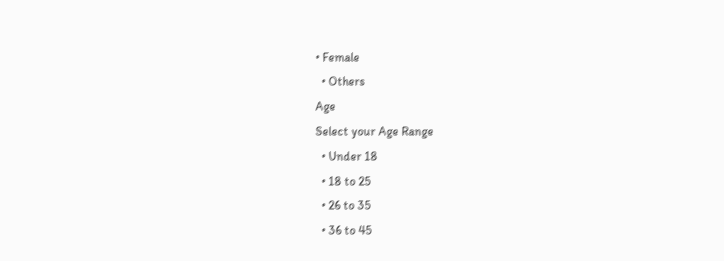• Female
  • Others
Age
Select your Age Range
  • Under 18
  • 18 to 25
  • 26 to 35
  • 36 to 45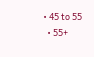• 45 to 55
  • 55+